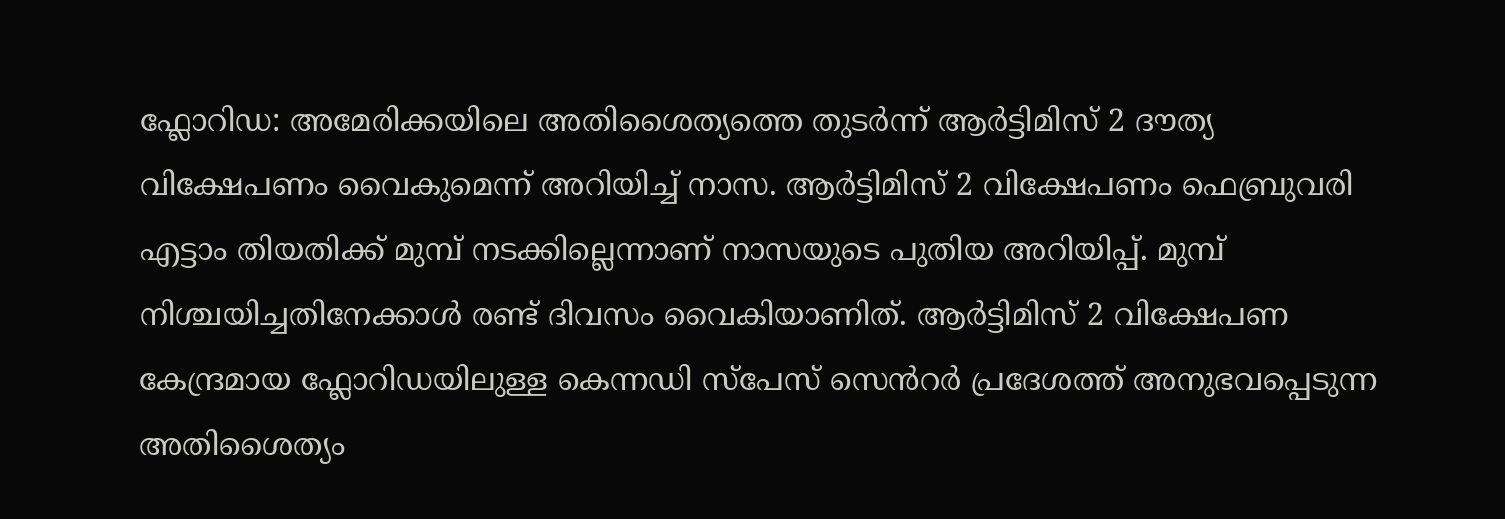ഫ്ലോറിഡ: അമേരിക്കയിലെ അതിശൈത്യത്തെ തുടർന്ന് ആർട്ടിമിസ് 2 ദൗത്യ വിക്ഷേപണം വൈകുമെന്ന് അറിയിച്ച് നാസ. ആർട്ടിമിസ് 2 വിക്ഷേപണം ഫെബ്രുവരി എട്ടാം തിയതിക്ക് മുമ്പ് നടക്കില്ലെന്നാണ് നാസയുടെ പുതിയ അറിയിപ്പ്. മുമ്പ് നിശ്ചയിച്ചതിനേക്കാൾ രണ്ട് ദിവസം വൈകിയാണിത്. ആർട്ടിമിസ് 2 വിക്ഷേപണ കേന്ദ്രമായ ഫ്ലോറിഡയിലുള്ള കെന്നഡി സ്പേസ് സെൻറർ പ്രദേശത്ത് അനുഭവപ്പെടുന്ന അതിശൈത്യം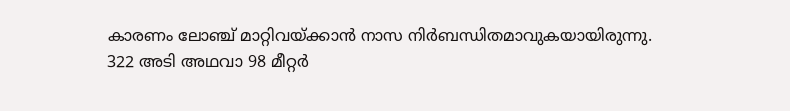കാരണം ലോഞ്ച് മാറ്റിവയ്ക്കാൻ നാസ നിർബന്ധിതമാവുകയായിരുന്നു. 322 അടി അഥവാ 98 മീറ്റർ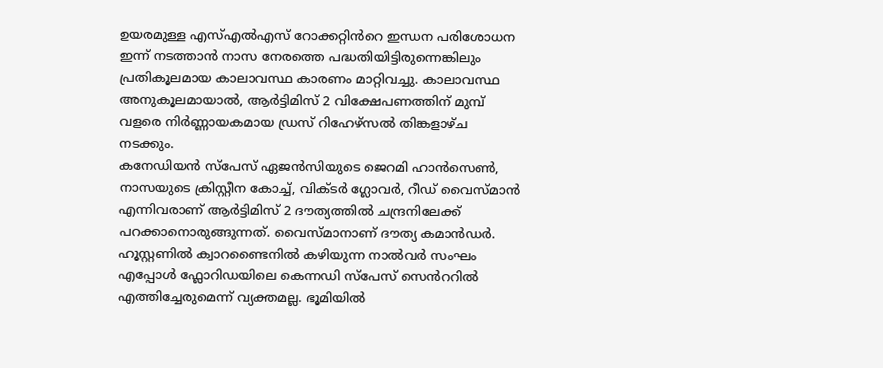ഉയരമുള്ള എസ്എൽഎസ് റോക്കറ്റിൻറെ ഇന്ധന പരിശോധന ഇന്ന് നടത്താൻ നാസ നേരത്തെ പദ്ധതിയിട്ടിരുന്നെങ്കിലും പ്രതികൂലമായ കാലാവസ്ഥ കാരണം മാറ്റിവച്ചു. കാലാവസ്ഥ അനുകൂലമായാൽ, ആർട്ടിമിസ് 2 വിക്ഷേപണത്തിന് മുമ്പ് വളരെ നിർണ്ണായകമായ ഡ്രസ് റിഹേഴ്സൽ തിങ്കളാഴ്ച നടക്കും.
കനേഡിയൻ സ്പേസ് ഏജൻസിയുടെ ജെറമി ഹാൻസെൺ, നാസയുടെ ക്രിസ്റ്റീന കോച്ച്, വിക്ടർ ഗ്ലോവർ, റീഡ് വൈസ്മാൻ എന്നിവരാണ് ആർട്ടിമിസ് 2 ദൗത്യത്തിൽ ചന്ദ്രനിലേക്ക് പറക്കാനൊരുങ്ങുന്നത്. വൈസ്മാനാണ് ദൗത്യ കമാൻഡർ. ഹൂസ്റ്റണിൽ ക്വാറണ്ടൈനിൽ കഴിയുന്ന നാൽവർ സംഘം എപ്പോൾ ഫ്ലോറിഡയിലെ കെന്നഡി സ്പേസ് സെൻററിൽ എത്തിച്ചേരുമെന്ന് വ്യക്തമല്ല. ഭൂമിയിൽ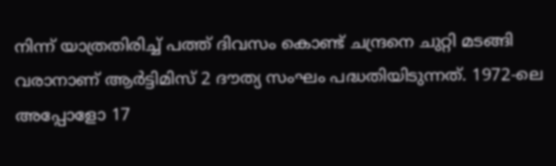നിന്ന് യാത്രതിരിച്ച് പത്ത് ദിവസം കൊണ്ട് ചന്ദ്രനെ ചുറ്റി മടങ്ങി വരാനാണ് ആർട്ടിമിസ് 2 ദൗത്യ സംഘം പദ്ധതിയിടുന്നത്. 1972-ലെ അപ്പോളോ 17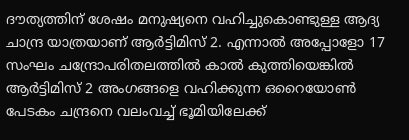ദൗത്യത്തിന് ശേഷം മനുഷ്യനെ വഹിച്ചുകൊണ്ടുള്ള ആദ്യ ചാന്ദ്ര യാത്രയാണ് ആർട്ടിമിസ് 2. എന്നാൽ അപ്പോളോ 17 സംഘം ചന്ദ്രോപരിതലത്തിൽ കാൽ കുത്തിയെങ്കിൽ ആർട്ടിമിസ് 2 അംഗങ്ങളെ വഹിക്കുന്ന ഒറൈയോൺ പേടകം ചന്ദ്രനെ വലംവച്ച് ഭൂമിയിലേക്ക്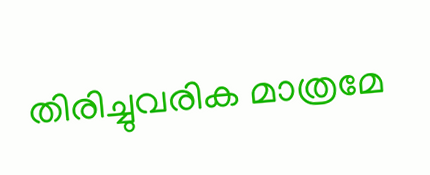തിരിച്ചുവരിക മാത്രമേ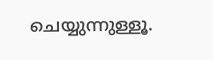ചെയ്യുന്നുള്ളൂ.